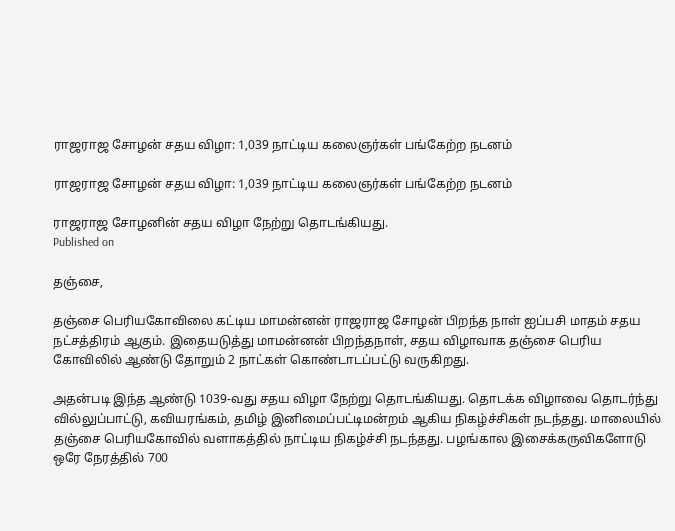ராஜராஜ சோழன் சதய விழா: 1,039 நாட்டிய கலைஞர்கள் பங்கேற்ற நடனம்

ராஜராஜ சோழன் சதய விழா: 1,039 நாட்டிய கலைஞர்கள் பங்கேற்ற நடனம்

ராஜராஜ சோழனின் சதய விழா நேற்று தொடங்கியது.
Published on

தஞ்சை,

தஞ்சை பெரியகோவிலை கட்டிய மாமன்னன் ராஜராஜ சோழன் பிறந்த நாள் ஐப்பசி மாதம் சதய நட்சத்திரம் ஆகும். இதையடுத்து மாமன்னன் பிறந்தநாள், சதய விழாவாக தஞ்சை பெரிய கோவிலில் ஆண்டு தோறும் 2 நாட்கள் கொண்டாடப்பட்டு வருகிறது.

அதன்படி இந்த ஆண்டு 1039-வது சதய விழா நேற்று தொடங்கியது. தொடக்க விழாவை தொடர்ந்து வில்லுப்பாட்டு, கவியரங்கம், தமிழ் இனிமைப்பட்டிமன்றம் ஆகிய நிகழ்ச்சிகள் நடந்தது. மாலையில் தஞ்சை பெரியகோவில் வளாகத்தில் நாட்டிய நிகழ்ச்சி நடந்தது. பழங்கால இசைக்கருவிகளோடு ஒரே நேரத்தில் 700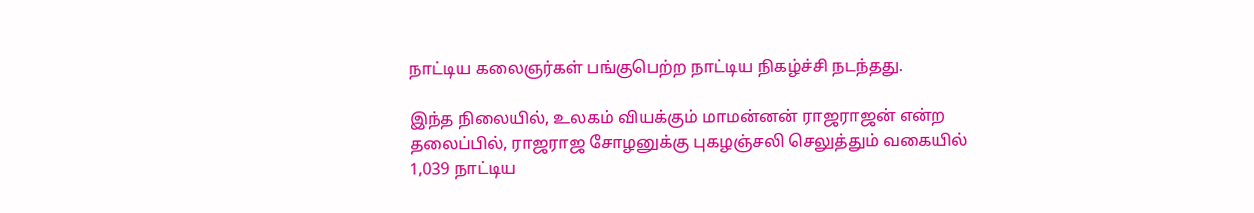நாட்டிய கலைஞர்கள் பங்குபெற்ற நாட்டிய நிகழ்ச்சி நடந்தது.

இந்த நிலையில், உலகம் வியக்கும் மாமன்னன் ராஜராஜன் என்ற தலைப்பில், ராஜராஜ சோழனுக்கு புகழஞ்சலி செலுத்தும் வகையில் 1,039 நாட்டிய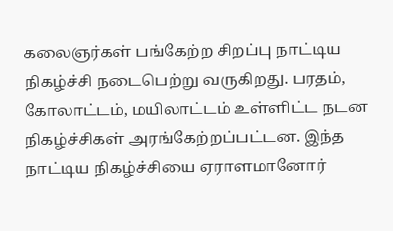கலைஞர்கள் பங்கேற்ற சிறப்பு நாட்டிய நிகழ்ச்சி நடைபெற்று வருகிறது. பரதம், கோலாட்டம், மயிலாட்டம் உள்ளிட்ட நடன நிகழ்ச்சிகள் அரங்கேற்றப்பட்டன. இந்த நாட்டிய நிகழ்ச்சியை ஏராளமானோர்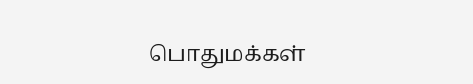பொதுமக்கள்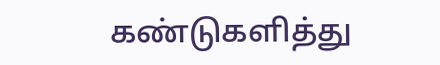கண்டுகளித்து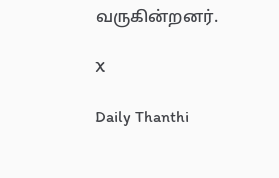வருகின்றனர்.

X

Daily Thanthi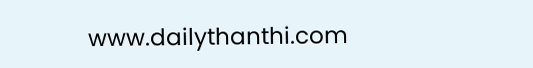www.dailythanthi.com